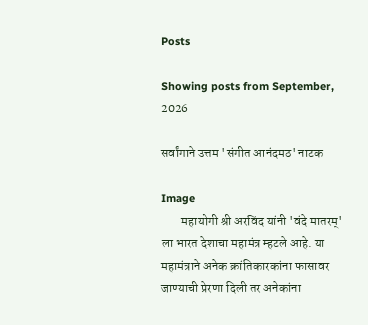Posts

Showing posts from September, 2026

सर्वांगाने उत्तम 'संगीत आनंदमठ' नाटक

Image
        महायोगी श्री अरविंद यांनी 'वंदे मातरम्' ला भारत देशाचा महामंत्र म्हटले आहे. या महामंत्राने अनेक क्रांतिकारकांना फासावर जाण्याची प्रेरणा दिली तर अनेकांना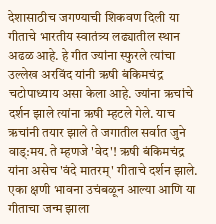देशासाठीच जगण्याची शिकवण दिली या गीताचे भारतीय स्वातंत्र्य लढ्यातील स्थान अढळ आहे. हे गीत ज्यांना स्फुरले त्यांचा उल्लेख अरविंद यांनी ऋषी बंकिमचंद्र चटोपाध्याय असा केला आहे. ज्यांना ऋचांचे दर्शन झाले त्यांना ऋषी म्हटले गेले. याच ऋचांनी तयार झाले ते जगातील सर्वात जुने वाड्:मय. ते म्हणजे 'वेद'! ऋषी बंकिमचंद्र यांना असेच 'वंदे मातरम्' गीताचे दर्शन झाले. एका क्षणी भावना उचंबळून आल्या आणि या गीताचा जन्म झाला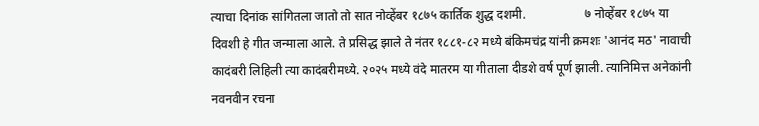त्याचा दिनांक सांगितला जातो तो सात नोव्हेंबर १८७५ कार्तिक शुद्ध दशमी.                   ७ नोव्हेंबर १८७५ या दिवशी हे गीत जन्माला आले. ते प्रसिद्ध झाले ते नंतर १८८१-८२ मध्ये बंकिमचंद्र यांनी क्रमशः 'आनंद मठ' नावाची कादंबरी लिहिली त्या कादंबरीमध्ये. २०२५ मध्ये वंदे मातरम या गीताला दीडशे वर्ष पूर्ण झाली. त्यानिमित्त अनेकांनी नवनवीन रचना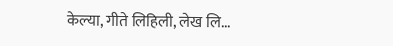केल्या, गीते लिहिली, लेख लि...